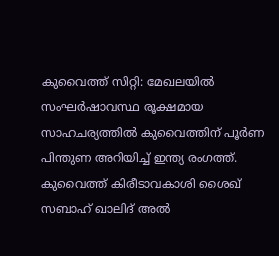കുവൈത്ത് സിറ്റി: മേഖലയിൽ സംഘർഷാവസ്ഥ രൂക്ഷമായ സാഹചര്യത്തിൽ കുവൈത്തിന് പൂർണ പിന്തുണ അറിയിച്ച് ഇന്ത്യ രംഗത്ത്. കുവൈത്ത് കിരീടാവകാശി ശൈഖ് സബാഹ് ഖാലിദ് അൽ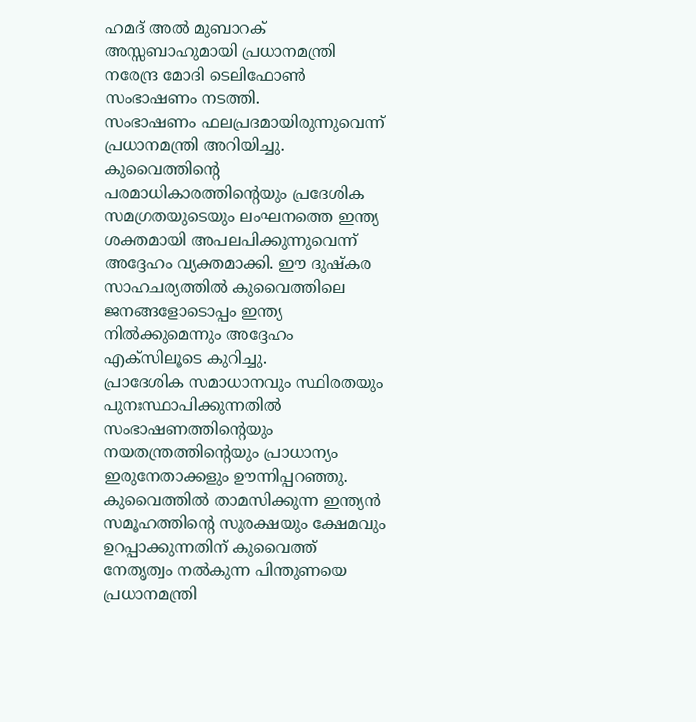ഹമദ് അൽ മുബാറക് അസ്സബാഹുമായി പ്രധാനമന്ത്രി നരേന്ദ്ര മോദി ടെലിഫോൺ സംഭാഷണം നടത്തി.
സംഭാഷണം ഫലപ്രദമായിരുന്നുവെന്ന് പ്രധാനമന്ത്രി അറിയിച്ചു. കുവൈത്തിന്റെ പരമാധികാരത്തിന്റെയും പ്രദേശിക സമഗ്രതയുടെയും ലംഘനത്തെ ഇന്ത്യ ശക്തമായി അപലപിക്കുന്നുവെന്ന് അദ്ദേഹം വ്യക്തമാക്കി. ഈ ദുഷ്കര സാഹചര്യത്തിൽ കുവൈത്തിലെ ജനങ്ങളോടൊപ്പം ഇന്ത്യ നിൽക്കുമെന്നും അദ്ദേഹം എക്സിലൂടെ കുറിച്ചു.
പ്രാദേശിക സമാധാനവും സ്ഥിരതയും പുനഃസ്ഥാപിക്കുന്നതിൽ സംഭാഷണത്തിന്റെയും നയതന്ത്രത്തിന്റെയും പ്രാധാന്യം ഇരുനേതാക്കളും ഊന്നിപ്പറഞ്ഞു. കുവൈത്തിൽ താമസിക്കുന്ന ഇന്ത്യൻ സമൂഹത്തിന്റെ സുരക്ഷയും ക്ഷേമവും ഉറപ്പാക്കുന്നതിന് കുവൈത്ത് നേതൃത്വം നൽകുന്ന പിന്തുണയെ പ്രധാനമന്ത്രി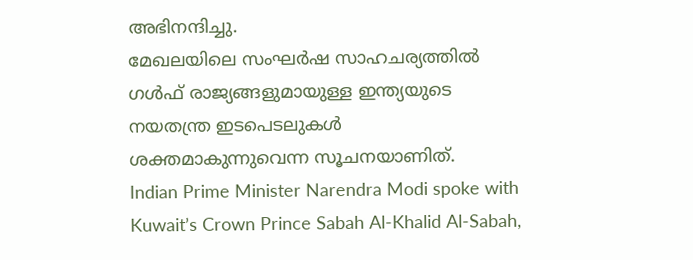അഭിനന്ദിച്ചു.
മേഖലയിലെ സംഘർഷ സാഹചര്യത്തിൽ ഗൾഫ് രാജ്യങ്ങളുമായുള്ള ഇന്ത്യയുടെ നയതന്ത്ര ഇടപെടലുകൾ ശക്തമാകുന്നുവെന്ന സൂചനയാണിത്.
Indian Prime Minister Narendra Modi spoke with Kuwait’s Crown Prince Sabah Al-Khalid Al-Sabah,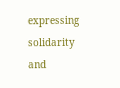expressing solidarity and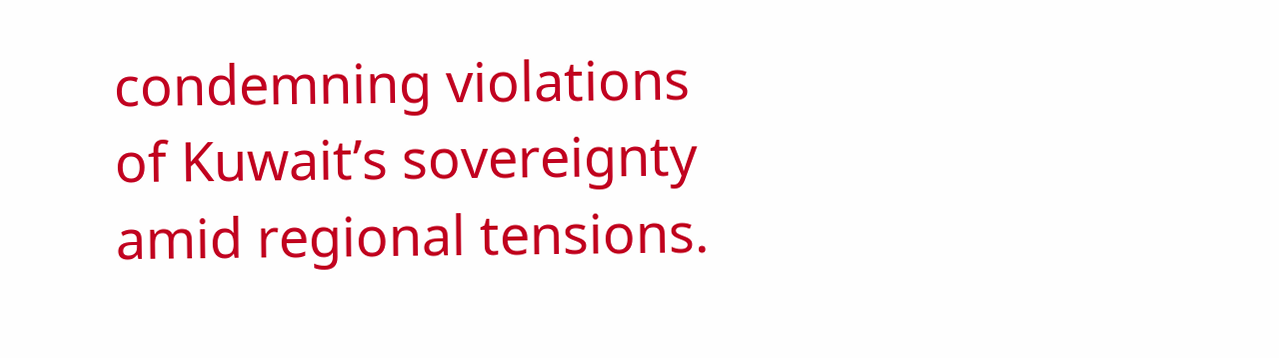condemning violations of Kuwait’s sovereignty amid regional tensions.